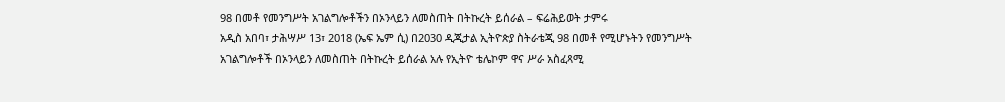98 በመቶ የመንግሥት አገልግሎቶችን በኦንላይን ለመስጠት በትኩረት ይሰራል – ፍሬሕይወት ታምሩ
አዲስ አበባ፣ ታሕሣሥ 13፣ 2018 (ኤፍ ኤም ሲ) በ2030 ዲጂታል ኢትዮጵያ ስትራቴጂ 98 በመቶ የሚሆኑትን የመንግሥት አገልግሎቶች በኦንላይን ለመስጠት በትኩረት ይሰራል አሉ የኢትዮ ቴሌኮም ዋና ሥራ አስፈጻሚ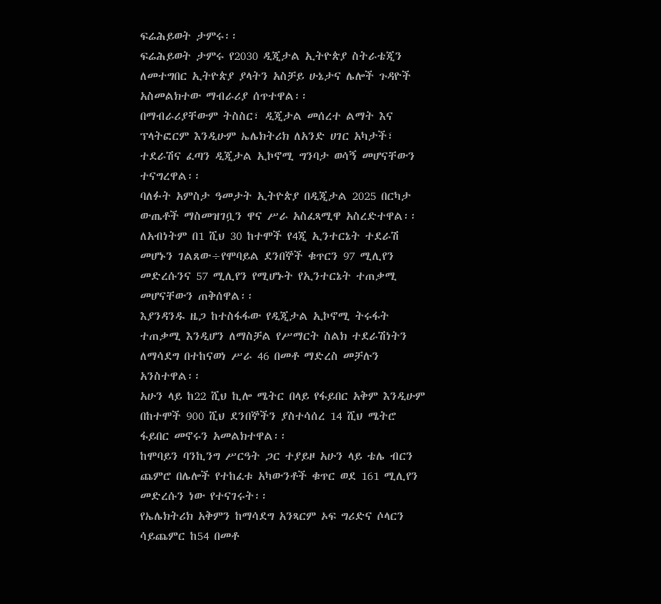ፍሬሕይወት ታምሩ፡፡
ፍሬሕይወት ታምሩ የ2030 ዲጂታል ኢትዮጵያ ስትራቴጂን ለመተግበር ኢትዮጵያ ያላትን አስቻይ ሁኔታና ሌሎች ጉዳዮች አስመልክተው ማብራሪያ ሰጥተዋል፡፡
በማብራሪያቸውም ትስስር፣ ዲጂታል መሰረተ ልማት እና ፕላትፎርም እንዲሁም ኤሌክትሪክ ለአንድ ሀገር አካታች፣ ተደራሽና ፈጣን ዲጂታል ኢኮኖሚ ግንባታ ወሳኝ መሆናቸውን ተናግረዋል፡፡
ባለፉት አምስታ ዓመታት ኢትዮጵያ በዲጂታል 2025 በርካታ ውጤቶች ማስመዝገቧን ዋና ሥራ አስፈጻሚዋ አስረድተዋል፡፡
ለአብነትም በ1 ሺህ 30 ከተሞች የ4ጂ ኢንተርኔት ተደራሽ መሆኑን ገልጸው÷የሞባይል ደንበኞች ቁጥርን 97 ሚሊየን መድረሱንና 57 ሚሊየን የሚሆኑት የኢንተርኔት ተጠቃሚ መሆናቸውን ጠቅሰዋል፡፡
እያንዳንዱ ዜጋ ከተስፋፋው የዲጂታል ኢኮኖሚ ትሩፋት ተጠቃሚ እንዲሆን ለማስቻል የሥማርት ስልክ ተደራሽነትን ለማሳደግ በተከናወነ ሥራ 46 በመቶ ማድረስ መቻሉን አንስተዋል፡፡
አሁን ላይ ከ22 ሺህ ኪሎ ሜትር በላይ የፋይበር አቅም እንዲሁም በከተሞች 900 ሺህ ደንበኞችን ያስተሳሰረ 14 ሺህ ሜትሮ ፋይበር መኖሩን አመልክተዋል፡፡
ከሞባይን ባንኪንግ ሥርዓት ጋር ተያይዞ አሁን ላይ ቴሌ ብርን ጨምሮ በሌሎች የተከፈቱ አካውንቶች ቁጥር ወደ 161 ሚሊየን መድረሱን ነው የተናገሩት፡፡
የኤሌክትሪክ አቅምን ከማሳደግ አንጻርም ኦፍ ግሪድና ሶላርን ሳይጨምር ከ54 በመቶ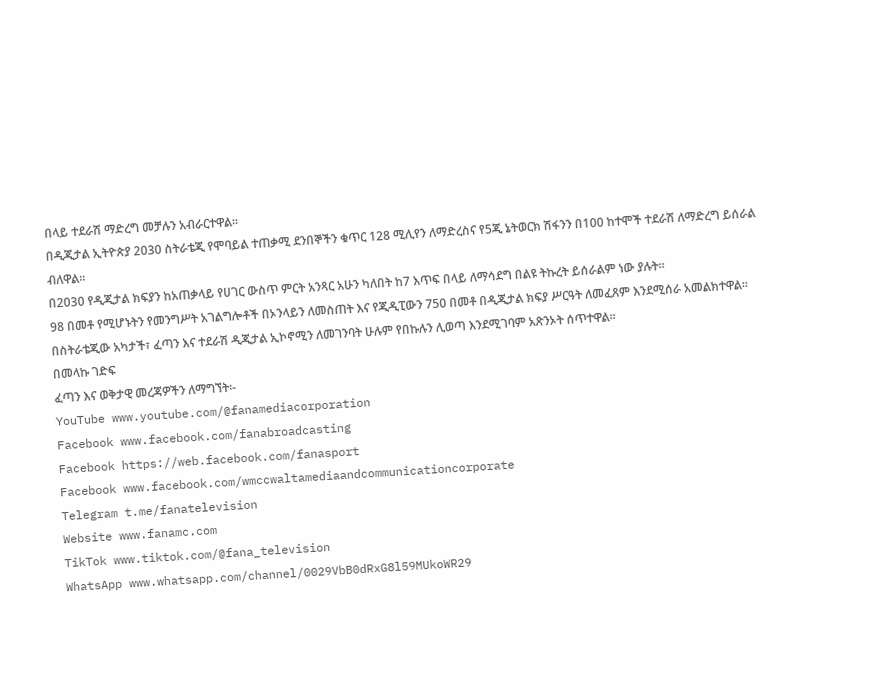በላይ ተደራሽ ማድረግ መቻሉን አብራርተዋል፡፡
በዲጂታል ኢትዮጵያ 2030 ስትራቴጂ የሞባይል ተጠቃሚ ደንበኞችን ቁጥር 128 ሚሊየን ለማድረስና የ5ጂ ኔትወርክ ሽፋንን በ100 ከተሞች ተደራሽ ለማድረግ ይሰራል ብለዋል፡፡
በ2030 የዲጂታል ክፍያን ከአጠቃላይ የሀገር ውስጥ ምርት አንጻር አሁን ካለበት ከ7 እጥፍ በላይ ለማሳደግ በልዩ ትኩረት ይሰራልም ነው ያሉት።
98 በመቶ የሚሆኑትን የመንግሥት አገልግሎቶች በኦንላይን ለመስጠት እና የጂዲፒውን 750 በመቶ በዲጂታል ክፍያ ሥርዓት ለመፈጸም እንደሚሰራ አመልክተዋል፡፡
በስትራቴጂው አካታች፣ ፈጣን እና ተደራሽ ዲጂታል ኢኮኖሚን ለመገንባት ሁሉም የበኩሉን ሊወጣ እንደሚገባም አጽንኦት ሰጥተዋል፡፡
በመላኩ ገድፍ
ፈጣን እና ወቅታዊ መረጃዎችን ለማግኘት፡-
YouTube www.youtube.com/@fanamediacorporation
Facebook www.facebook.com/fanabroadcasting
Facebook https://web.facebook.com/fanasport
Facebook www.facebook.com/wmccwaltamediaandcommunicationcorporate
Telegram t.me/fanatelevision
Website www.fanamc.com
TikTok www.tiktok.com/@fana_television
WhatsApp www.whatsapp.com/channel/0029VbB0dRxG8l59MUkoWR29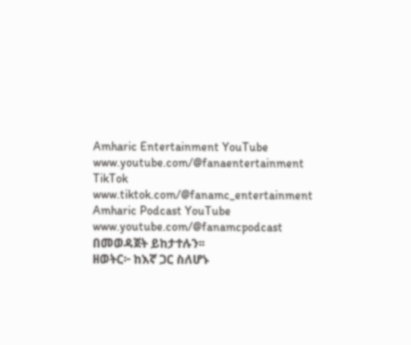Amharic Entertainment YouTube www.youtube.com/@fanaentertainment
TikTok www.tiktok.com/@fanamc_entertainment
Amharic Podcast YouTube www.youtube.com/@fanamcpodcast በመወዳጀት ይከታተሉን፡፡
ዘወትር፦ ከእኛ ጋር ስለሆኑ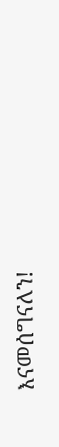እናመሰግናለን!